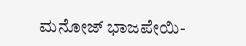ಮನೋಜ್ ಭಾಜಪೇಯಿ-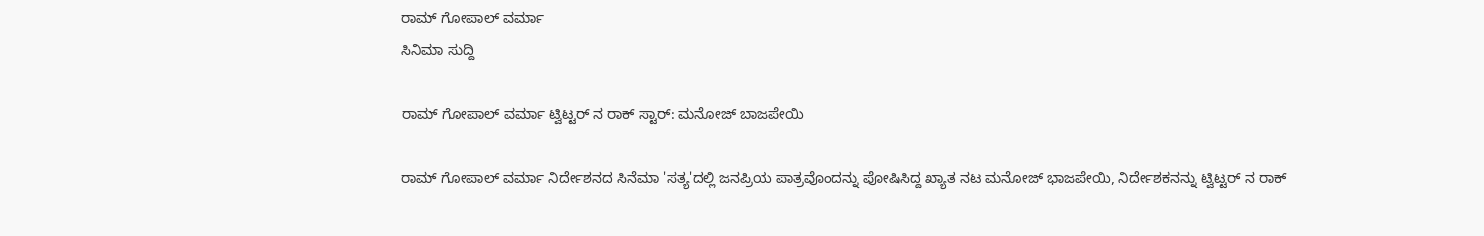ರಾಮ್ ಗೋಪಾಲ್ ವರ್ಮಾ
ಸಿನಿಮಾ ಸುದ್ದಿ

ರಾಮ್ ಗೋಪಾಲ್ ವರ್ಮಾ ಟ್ವಿಟ್ಟರ್ ನ ರಾಕ್ ಸ್ಟಾರ್: ಮನೋಜ್ ಬಾಜಪೇಯಿ

ರಾಮ್ ಗೋಪಾಲ್ ವರ್ಮಾ ನಿರ್ದೇಶನದ ಸಿನೆಮಾ 'ಸತ್ಯ'ದಲ್ಲಿ ಜನಪ್ರಿಯ ಪಾತ್ರವೊಂದನ್ನು ಪೋಷಿಸಿದ್ದ ಖ್ಯಾತ ನಟ ಮನೋಜ್ ಭಾಜಪೇಯಿ, ನಿರ್ದೇಶಕನನ್ನು ಟ್ವಿಟ್ಟರ್ ನ ರಾಕ್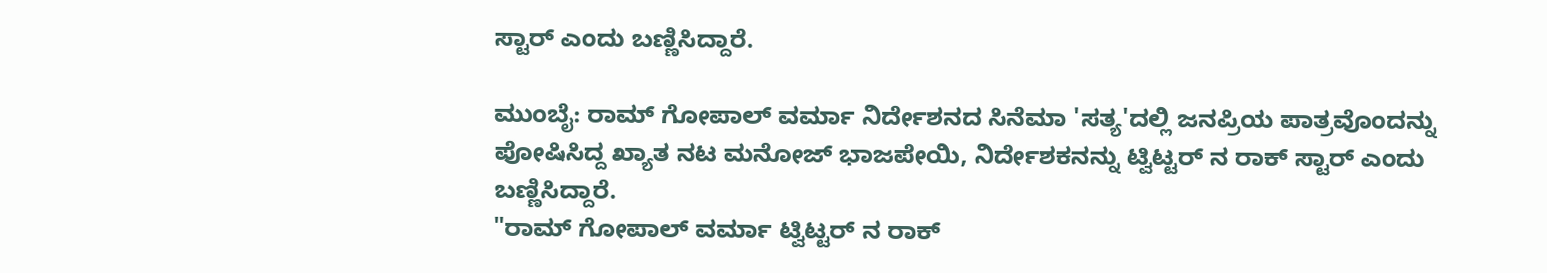ಸ್ಟಾರ್ ಎಂದು ಬಣ್ಣಿಸಿದ್ದಾರೆ.

ಮುಂಬೈ: ರಾಮ್ ಗೋಪಾಲ್ ವರ್ಮಾ ನಿರ್ದೇಶನದ ಸಿನೆಮಾ 'ಸತ್ಯ'ದಲ್ಲಿ ಜನಪ್ರಿಯ ಪಾತ್ರವೊಂದನ್ನು ಪೋಷಿಸಿದ್ದ ಖ್ಯಾತ ನಟ ಮನೋಜ್ ಭಾಜಪೇಯಿ, ನಿರ್ದೇಶಕನನ್ನು ಟ್ವಿಟ್ಟರ್ ನ ರಾಕ್ ಸ್ಟಾರ್ ಎಂದು ಬಣ್ಣಿಸಿದ್ದಾರೆ.
"ರಾಮ್ ಗೋಪಾಲ್ ವರ್ಮಾ ಟ್ವಿಟ್ಟರ್ ನ ರಾಕ್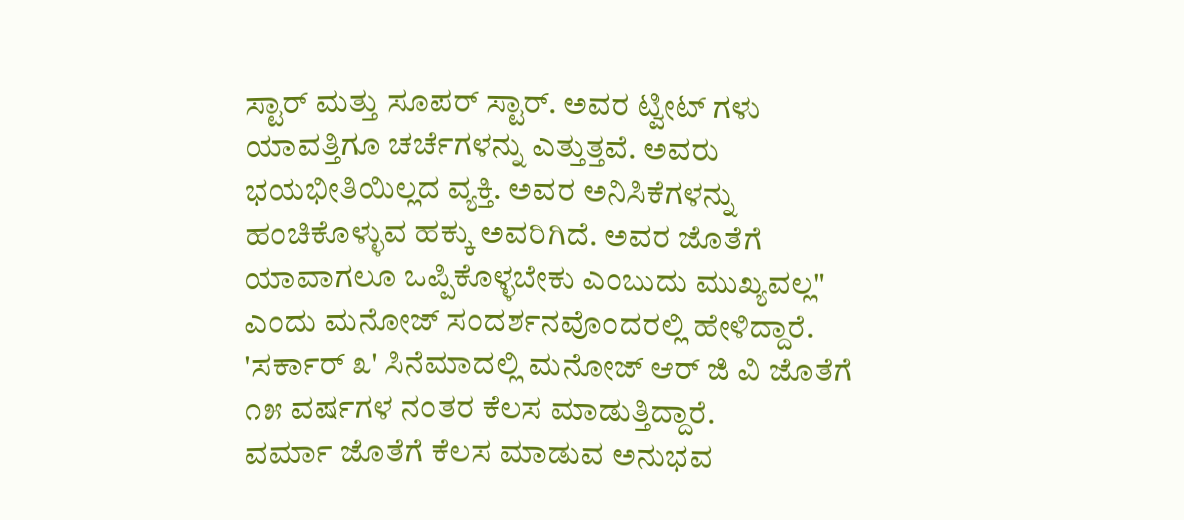ಸ್ಟಾರ್ ಮತ್ತು ಸೂಪರ್ ಸ್ಟಾರ್. ಅವರ ಟ್ವೀಟ್ ಗಳು ಯಾವತ್ತಿಗೂ ಚರ್ಚೆಗಳನ್ನು ಎತ್ತುತ್ತವೆ. ಅವರು ಭಯಭೀತಿಯಿಲ್ಲದ ವ್ಯಕ್ತಿ. ಅವರ ಅನಿಸಿಕೆಗಳನ್ನು ಹಂಚಿಕೊಳ್ಳುವ ಹಕ್ಕು ಅವರಿಗಿದೆ. ಅವರ ಜೊತೆಗೆ ಯಾವಾಗಲೂ ಒಪ್ಪಿಕೊಳ್ಳಬೇಕು ಎಂಬುದು ಮುಖ್ಯವಲ್ಲ" ಎಂದು ಮನೋಜ್ ಸಂದರ್ಶನವೊಂದರಲ್ಲಿ ಹೇಳಿದ್ದಾರೆ.
'ಸರ್ಕಾರ್ ೩' ಸಿನೆಮಾದಲ್ಲಿ ಮನೋಜ್ ಆರ್ ಜಿ ವಿ ಜೊತೆಗೆ ೧೫ ವರ್ಷಗಳ ನಂತರ ಕೆಲಸ ಮಾಡುತ್ತಿದ್ದಾರೆ.
ವರ್ಮಾ ಜೊತೆಗೆ ಕೆಲಸ ಮಾಡುವ ಅನುಭವ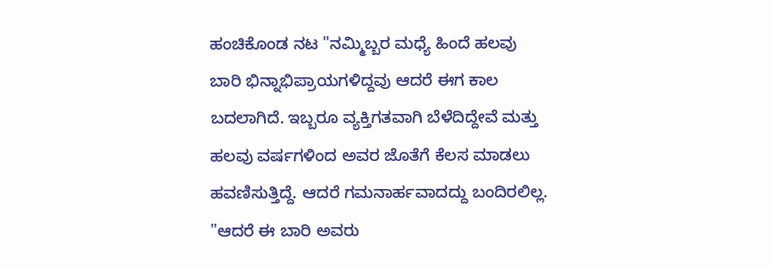ಹಂಚಿಕೊಂಡ ನಟ "ನಮ್ಮಿಬ್ಬರ ಮಧ್ಯೆ ಹಿಂದೆ ಹಲವು ಬಾರಿ ಭಿನ್ನಾಭಿಪ್ರಾಯಗಳಿದ್ದವು ಆದರೆ ಈಗ ಕಾಲ ಬದಲಾಗಿದೆ. ಇಬ್ಬರೂ ವ್ಯಕ್ತಿಗತವಾಗಿ ಬೆಳೆದಿದ್ದೇವೆ ಮತ್ತು ಹಲವು ವರ್ಷಗಳಿಂದ ಅವರ ಜೊತೆಗೆ ಕೆಲಸ ಮಾಡಲು ಹವಣಿಸುತ್ತಿದ್ದೆ. ಆದರೆ ಗಮನಾರ್ಹವಾದದ್ದು ಬಂದಿರಲಿಲ್ಲ.
"ಆದರೆ ಈ ಬಾರಿ ಅವರು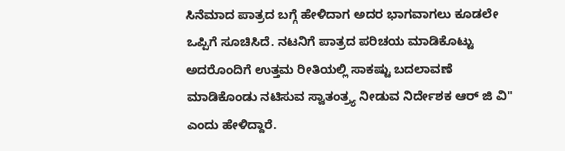ಸಿನೆಮಾದ ಪಾತ್ರದ ಬಗ್ಗೆ ಹೇಳಿದಾಗ ಅದರ ಭಾಗವಾಗಲು ಕೂಡಲೇ ಒಪ್ಪಿಗೆ ಸೂಚಿಸಿದೆ. ನಟನಿಗೆ ಪಾತ್ರದ ಪರಿಚಯ ಮಾಡಿಕೊಟ್ಟು ಅದರೊಂದಿಗೆ ಉತ್ತಮ ರೀತಿಯಲ್ಲಿ ಸಾಕಷ್ಟು ಬದಲಾವಣೆ ಮಾಡಿಕೊಂಡು ನಟಿಸುವ ಸ್ವಾತಂತ್ರ್ಯ ನೀಡುವ ನಿರ್ದೇಶಕ ಆರ್ ಜಿ ವಿ" ಎಂದು ಹೇಳಿದ್ದಾರೆ.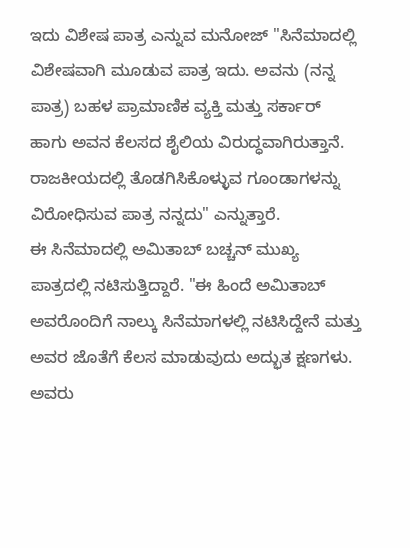ಇದು ವಿಶೇಷ ಪಾತ್ರ ಎನ್ನುವ ಮನೋಜ್ "ಸಿನೆಮಾದಲ್ಲಿ ವಿಶೇಷವಾಗಿ ಮೂಡುವ ಪಾತ್ರ ಇದು. ಅವನು (ನನ್ನ ಪಾತ್ರ) ಬಹಳ ಪ್ರಾಮಾಣಿಕ ವ್ಯಕ್ತಿ ಮತ್ತು ಸರ್ಕಾರ್ ಹಾಗು ಅವನ ಕೆಲಸದ ಶೈಲಿಯ ವಿರುದ್ಧವಾಗಿರುತ್ತಾನೆ. ರಾಜಕೀಯದಲ್ಲಿ ತೊಡಗಿಸಿಕೊಳ್ಳುವ ಗೂಂಡಾಗಳನ್ನು ವಿರೋಧಿಸುವ ಪಾತ್ರ ನನ್ನದು" ಎನ್ನುತ್ತಾರೆ.
ಈ ಸಿನೆಮಾದಲ್ಲಿ ಅಮಿತಾಬ್ ಬಚ್ಚನ್ ಮುಖ್ಯ ಪಾತ್ರದಲ್ಲಿ ನಟಿಸುತ್ತಿದ್ದಾರೆ. "ಈ ಹಿಂದೆ ಅಮಿತಾಬ್ ಅವರೊಂದಿಗೆ ನಾಲ್ಕು ಸಿನೆಮಾಗಳಲ್ಲಿ ನಟಿಸಿದ್ದೇನೆ ಮತ್ತು ಅವರ ಜೊತೆಗೆ ಕೆಲಸ ಮಾಡುವುದು ಅದ್ಭುತ ಕ್ಷಣಗಳು. ಅವರು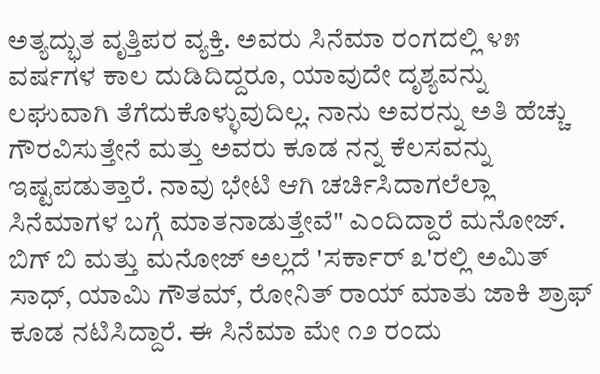ಅತ್ಯದ್ಭುತ ವೃತ್ತಿಪರ ವ್ಯಕ್ತಿ. ಅವರು ಸಿನೆಮಾ ರಂಗದಲ್ಲಿ ೪೫ ವರ್ಷಗಳ ಕಾಲ ದುಡಿದಿದ್ದರೂ, ಯಾವುದೇ ದೃಶ್ಯವನ್ನು ಲಘುವಾಗಿ ತೆಗೆದುಕೊಳ್ಳುವುದಿಲ್ಲ. ನಾನು ಅವರನ್ನು ಅತಿ ಹೆಚ್ಚು ಗೌರವಿಸುತ್ತೇನೆ ಮತ್ತು ಅವರು ಕೂಡ ನನ್ನ ಕೆಲಸವನ್ನು ಇಷ್ಟಪಡುತ್ತಾರೆ. ನಾವು ಭೇಟಿ ಆಗಿ ಚರ್ಚಿಸಿದಾಗಲೆಲ್ಲಾ ಸಿನೆಮಾಗಳ ಬಗ್ಗೆ ಮಾತನಾಡುತ್ತೇವೆ" ಎಂದಿದ್ದಾರೆ ಮನೋಜ್.
ಬಿಗ್ ಬಿ ಮತ್ತು ಮನೋಜ್ ಅಲ್ಲದೆ 'ಸರ್ಕಾರ್ ೩'ರಲ್ಲಿ ಅಮಿತ್ ಸಾಧ್, ಯಾಮಿ ಗೌತಮ್, ರೋನಿತ್ ರಾಯ್ ಮಾತು ಜಾಕಿ ಶ್ರಾಫ್ ಕೂಡ ನಟಿಸಿದ್ದಾರೆ. ಈ ಸಿನೆಮಾ ಮೇ ೧೨ ರಂದು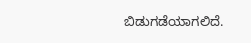ಬಿಡುಗಡೆಯಾಗಲಿದೆ.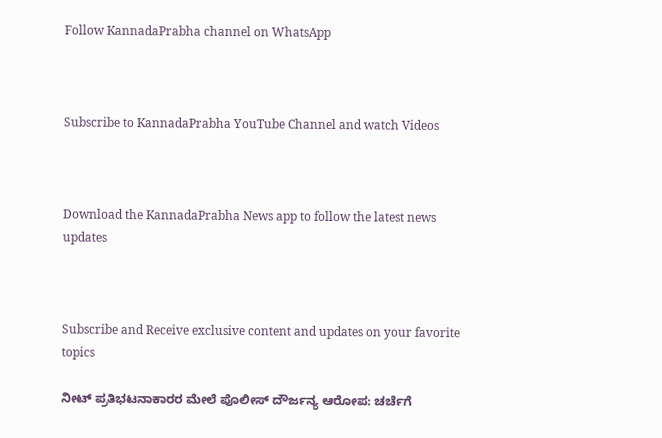Follow KannadaPrabha channel on WhatsApp



Subscribe to KannadaPrabha YouTube Channel and watch Videos



Download the KannadaPrabha News app to follow the latest news updates



Subscribe and Receive exclusive content and updates on your favorite topics

ನೀಟ್ ಪ್ರತಿಭಟನಾಕಾರರ ಮೇಲೆ ಪೊಲೀಸ್ ದೌರ್ಜನ್ಯ ಆರೋಪ: ಚರ್ಚೆಗೆ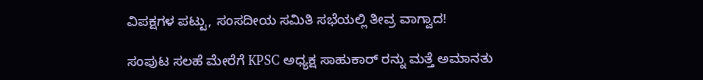ವಿಪಕ್ಷಗಳ ಪಟ್ಟು, ಸಂಸದೀಯ ಸಮಿತಿ ಸಭೆಯಲ್ಲಿ ತೀವ್ರ ವಾಗ್ವಾದ!

ಸಂಪುಟ ಸಲಹೆ ಮೇರೆಗೆ KPSC ಅಧ್ಯಕ್ಷ ಸಾಹುಕಾರ್ ರನ್ನು ಮತ್ತೆ ಅಮಾನತು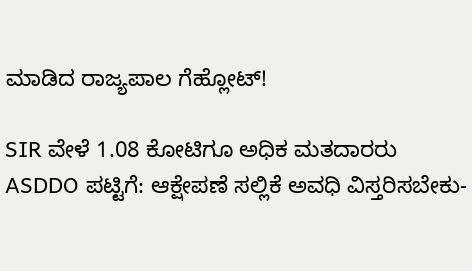ಮಾಡಿದ ರಾಜ್ಯಪಾಲ ಗೆಹ್ಲೋಟ್!

SIR ವೇಳೆ 1.08 ಕೋಟಿಗೂ ಅಧಿಕ ಮತದಾರರು ASDDO ಪಟ್ಟಿಗೆ: ಆಕ್ಷೇಪಣೆ ಸಲ್ಲಿಕೆ ಅವಧಿ ವಿಸ್ತರಿಸಬೇಕು-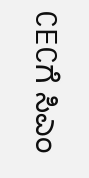CECಗೆ ಸಿಎಂ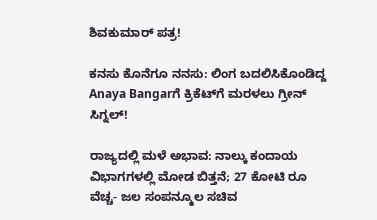ಶಿವಕುಮಾರ್ ಪತ್ರ!

ಕನಸು ಕೊನೆಗೂ ನನಸು: ಲಿಂಗ ಬದಲಿಸಿಕೊಂಡಿದ್ದ Anaya Bangarಗೆ ಕ್ರಿಕೆಟ್‌ಗೆ ಮರಳಲು ಗ್ರೀನ್ ಸಿಗ್ನಲ್!

ರಾಜ್ಯದಲ್ಲಿ ಮಳೆ ಅಭಾವ: ನಾಲ್ಕು ಕಂದಾಯ ವಿಭಾಗಗಳಲ್ಲಿ ಮೋಡ ಬಿತ್ತನೆ; 27 ಕೋಟಿ ರೂ ವೆಚ್ಚ- ಜಲ ಸಂಪನ್ಮೂಲ ಸಚಿವ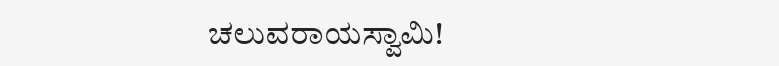ಚಲುವರಾಯಸ್ವಾಮಿ!